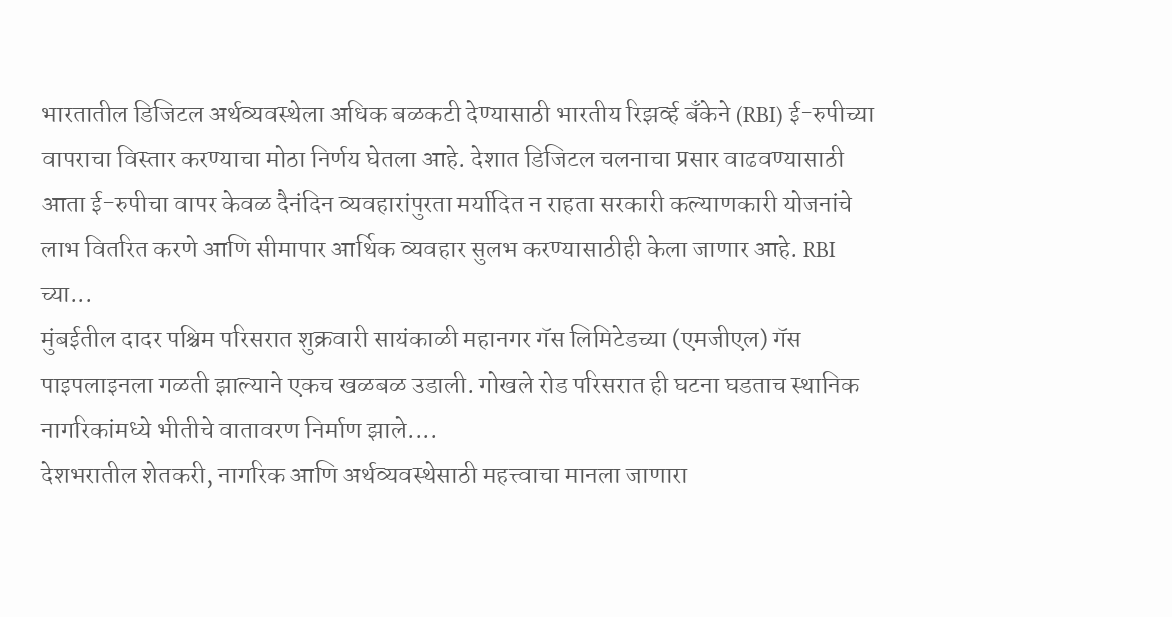भारतातील डिजिटल अर्थव्यवस्थेला अधिक बळकटी देण्यासाठी भारतीय रिझर्व्ह बँकेने (RBI) ई-रुपीच्या वापराचा विस्तार करण्याचा मोठा निर्णय घेतला आहे. देशात डिजिटल चलनाचा प्रसार वाढवण्यासाठी आता ई-रुपीचा वापर केवळ दैनंदिन व्यवहारांपुरता मर्यादित न राहता सरकारी कल्याणकारी योजनांचे लाभ वितरित करणे आणि सीमापार आर्थिक व्यवहार सुलभ करण्यासाठीही केला जाणार आहे. RBI च्या...
मुंबईतील दादर पश्चिम परिसरात शुक्रवारी सायंकाळी महानगर गॅस लिमिटेडच्या (एमजीएल) गॅस पाइपलाइनला गळती झाल्याने एकच खळबळ उडाली. गोखले रोड परिसरात ही घटना घडताच स्थानिक नागरिकांमध्ये भीतीचे वातावरण निर्माण झाले....
देशभरातील शेतकरी, नागरिक आणि अर्थव्यवस्थेसाठी महत्त्वाचा मानला जाणारा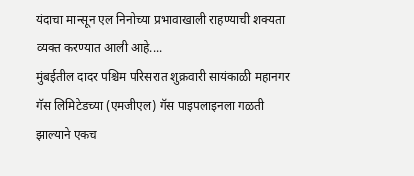यंदाचा मान्सून एल निनोच्या प्रभावाखाली राहण्याची शक्यता व्यक्त करण्यात आली आहे....
मुंबईतील दादर पश्चिम परिसरात शुक्रवारी सायंकाळी महानगर गॅस लिमिटेडच्या (एमजीएल) गॅस पाइपलाइनला गळती झाल्याने एकच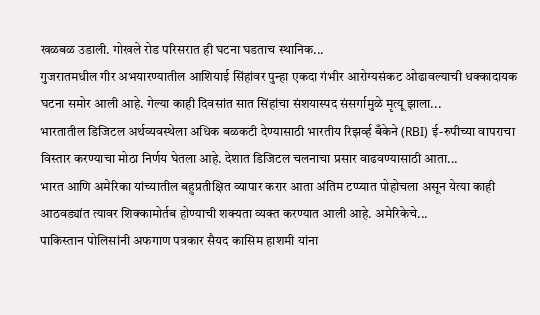खळबळ उडाली. गोखले रोड परिसरात ही घटना घडताच स्थानिक...
गुजरातमधील गीर अभयारण्यातील आशियाई सिंहांवर पुन्हा एकदा गंभीर आरोग्यसंकट ओढावल्याची धक्कादायक घटना समोर आली आहे. गेल्या काही दिवसांत सात सिंहांचा संशयास्पद संसर्गामुळे मृत्यू झाला...
भारतातील डिजिटल अर्थव्यवस्थेला अधिक बळकटी देण्यासाठी भारतीय रिझर्व्ह बँकेने (RBI) ई-रुपीच्या वापराचा विस्तार करण्याचा मोठा निर्णय घेतला आहे. देशात डिजिटल चलनाचा प्रसार वाढवण्यासाठी आता...
भारत आणि अमेरिका यांच्यातील बहुप्रतीक्षित व्यापार करार आता अंतिम टप्प्यात पोहोचला असून येत्या काही आठवड्यांत त्यावर शिक्कामोर्तब होण्याची शक्यता व्यक्त करण्यात आली आहे. अमेरिकेचे...
पाकिस्तान पोलिसांनी अफगाण पत्रकार सैयद कासिम हाशमी यांना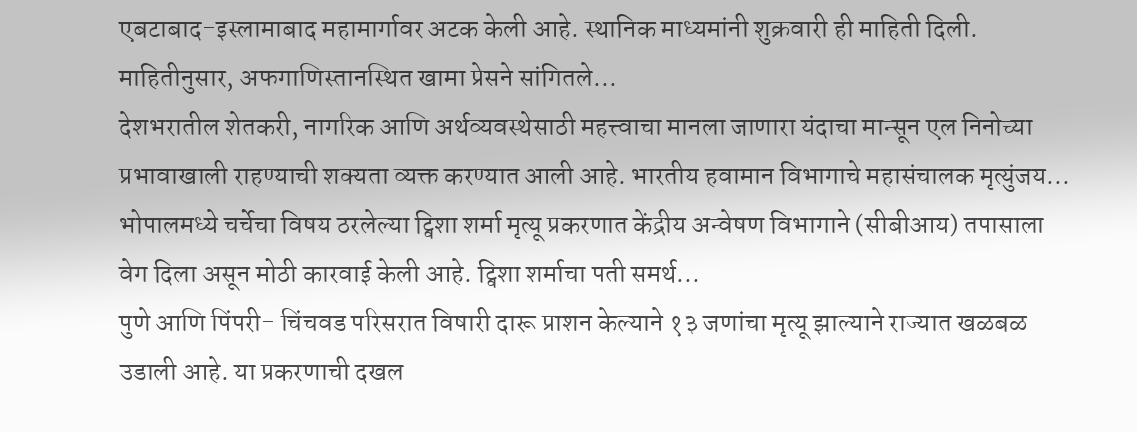एबटाबाद-इस्लामाबाद महामार्गावर अटक केली आहे. स्थानिक माध्यमांनी शुक्रवारी ही माहिती दिली. माहितीनुसार, अफगाणिस्तानस्थित खामा प्रेसने सांगितले...
देशभरातील शेतकरी, नागरिक आणि अर्थव्यवस्थेसाठी महत्त्वाचा मानला जाणारा यंदाचा मान्सून एल निनोच्या प्रभावाखाली राहण्याची शक्यता व्यक्त करण्यात आली आहे. भारतीय हवामान विभागाचे महासंचालक मृत्युंजय...
भोपालमध्ये चर्चेचा विषय ठरलेल्या ट्विशा शर्मा मृत्यू प्रकरणात केंद्रीय अन्वेषण विभागाने (सीबीआय) तपासाला वेग दिला असून मोठी कारवाई केली आहे. ट्विशा शर्माचा पती समर्थ...
पुणे आणि पिंपरी- चिंचवड परिसरात विषारी दारू प्राशन केल्याने १३ जणांचा मृत्यू झाल्याने राज्यात खळबळ उडाली आहे. या प्रकरणाची दखल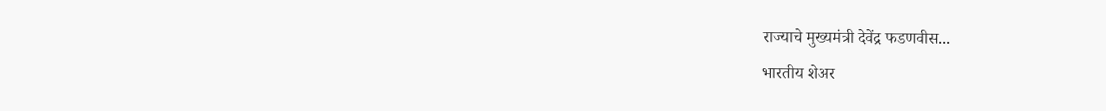राज्याचे मुख्यमंत्री देवेंद्र फडणवीस...
भारतीय शेअर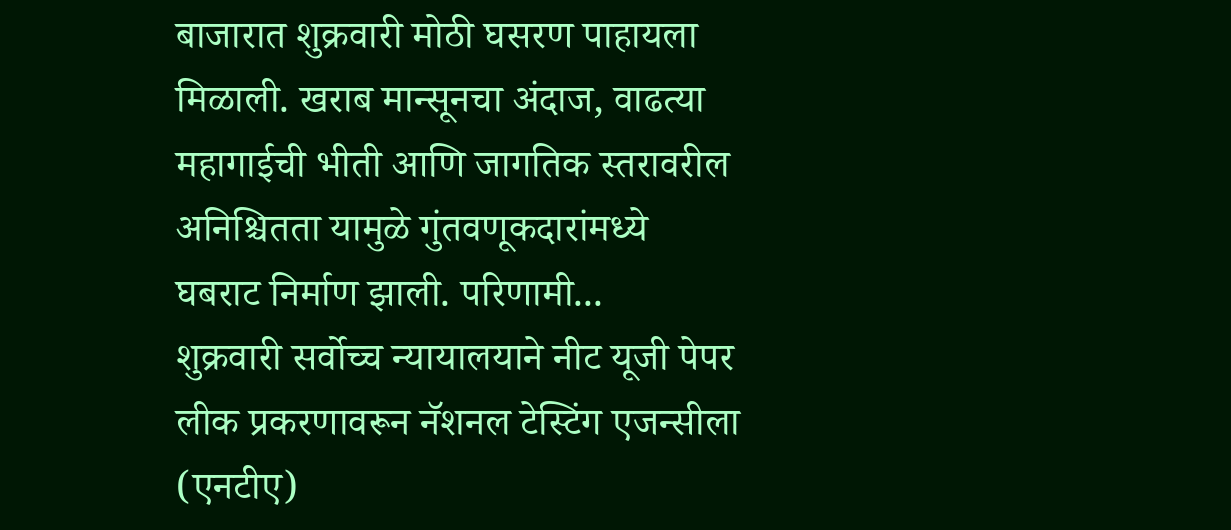बाजारात शुक्रवारी मोठी घसरण पाहायला मिळाली. खराब मान्सूनचा अंदाज, वाढत्या महागाईची भीती आणि जागतिक स्तरावरील अनिश्चितता यामुळे गुंतवणूकदारांमध्ये घबराट निर्माण झाली. परिणामी...
शुक्रवारी सर्वोच्च न्यायालयाने नीट यूजी पेपर लीक प्रकरणावरून नॅशनल टेस्टिंग एजन्सीला (एनटीए)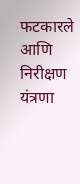फटकारले आणि निरीक्षण यंत्रणा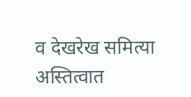व देखरेख समित्या अस्तित्वात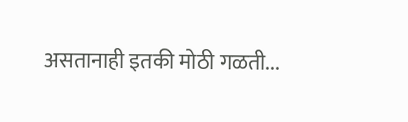असतानाही इतकी मोठी गळती...